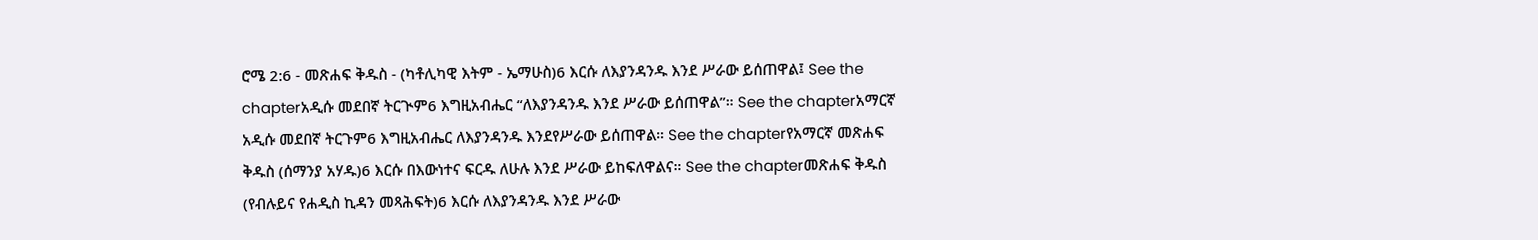ሮሜ 2:6 - መጽሐፍ ቅዱስ - (ካቶሊካዊ እትም - ኤማሁስ)6 እርሱ ለእያንዳንዱ እንደ ሥራው ይሰጠዋል፤ See the chapterአዲሱ መደበኛ ትርጒም6 እግዚአብሔር “ለእያንዳንዱ እንደ ሥራው ይሰጠዋል”። See the chapterአማርኛ አዲሱ መደበኛ ትርጉም6 እግዚአብሔር ለእያንዳንዱ እንደየሥራው ይሰጠዋል። See the chapterየአማርኛ መጽሐፍ ቅዱስ (ሰማንያ አሃዱ)6 እርሱ በእውነተና ፍርዱ ለሁሉ እንደ ሥራው ይከፍለዋልና። See the chapterመጽሐፍ ቅዱስ (የብሉይና የሐዲስ ኪዳን መጻሕፍት)6 እርሱ ለእያንዳንዱ እንደ ሥራው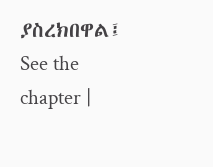ያስረክበዋል፤ See the chapter |